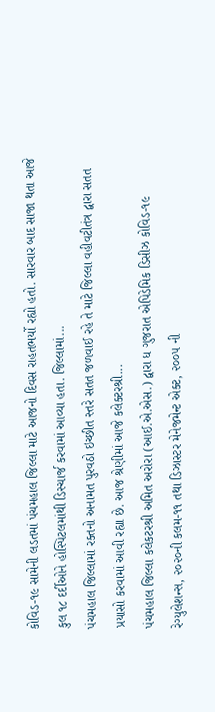કોવિડ-૧૯ સામેની લડતમાં પંચમહાલ જિલ્લા માટે આજનો દિવસ રાહતભર્યો રહ્યો હતો. સારવાર બાદ સાજા થતા આજે કુલ ૧૮ દર્દીઓને હોસ્પિટલમાંથી ડિસ્ચાર્જ કરવામાં આવ્યા હતા. જિલ્લામાં...
પંચમહાલ જિલ્લામાં રક્તનો અનામત પુરવઠો ઇચ્છીત સ્તરે સતત જળવાઈ રહે તે માટે જિલ્લા વહીવટીતંત્ર દ્વારા સતત પ્રયાસો કરવામાં આવી રહ્યા છે. આજ શ્રેણીમાં આજે કલેક્ટરશ્રી...
પંચમહાલ જિલ્લા કલેકટરશ્રી અમિત અરોરા (આઈ.એ.એસ.) દ્વારા ધ ગુજરાત એપિડેમિક ડિસીઝ કોવિડ-૧૯ રેગ્યુલેશન્સ, ૨૦૨૦ની કલમ-૧૧ તથા ડિઝાસ્ટર મેનેજમેન્ટ એક્ટ, ૨૦૦૫ ની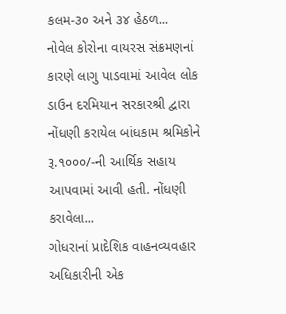કલમ-૩૦ અને ૩૪ હેઠળ...
નોવેલ કોરોના વાયરસ સંક્રમણનાં કારણે લાગુ પાડવામાં આવેલ લોક ડાઉન દરમિયાન સરકારશ્રી દ્વારા નોંધણી કરાયેલ બાંધકામ શ્રમિકોને રૂ.૧૦૦૦/-ની આર્થિક સહાય આપવામાં આવી હતી. નોંધણી કરાવેલા...
ગોધરાનાં પ્રાદેશિક વાહનવ્યવહાર અધિકારીની એક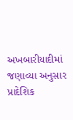અખબારીયાદીમાં જણાવ્યા અનુસાર પ્રાદેશિક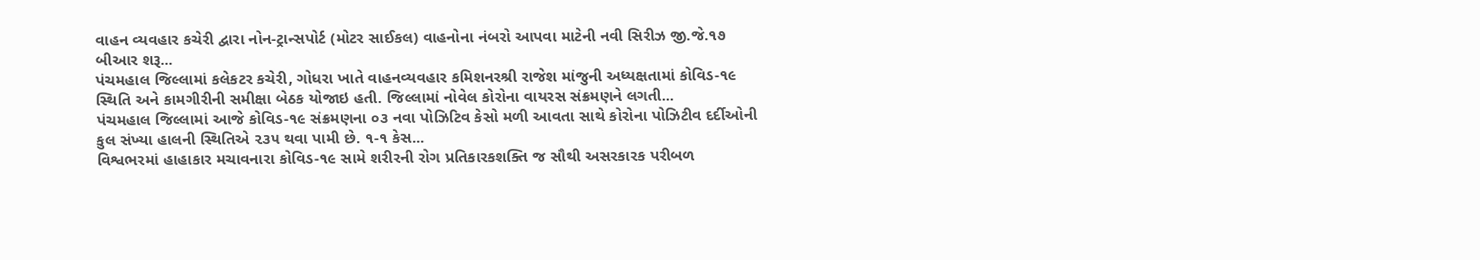વાહન વ્યવહાર કચેરી દ્વારા નોન-ટ્રાન્સપોર્ટ (મોટર સાઈકલ) વાહનોના નંબરો આપવા માટેની નવી સિરીઝ જી.જે.૧૭ બીઆર શરૂ...
પંચમહાલ જિલ્લામાં કલેકટર કચેરી, ગોધરા ખાતે વાહનવ્યવહાર કમિશનરશ્રી રાજેશ માંજુની અધ્યક્ષતામાં કોવિડ-૧૯ સ્થિતિ અને કામગીરીની સમીક્ષા બેઠક યોજાઇ હતી. જિલ્લામાં નોવેલ કોરોના વાયરસ સંક્રમણને લગતી...
પંચમહાલ જિલ્લામાં આજે કોવિડ-૧૯ સંક્રમણના ૦૩ નવા પોઝિટિવ કેસો મળી આવતા સાથે કોરોના પોઝિટીવ દર્દીઓની કુલ સંખ્યા હાલની સ્થિતિએ ૨૩૫ થવા પામી છે. ૧-૧ કેસ...
વિશ્વભરમાં હાહાકાર મચાવનારા કોવિડ-૧૯ સામે શરીરની રોગ પ્રતિકારકશક્તિ જ સૌથી અસરકારક પરીબળ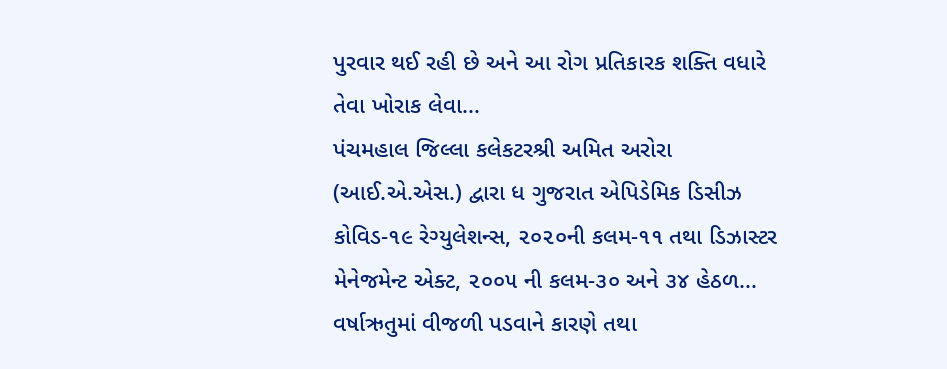પુરવાર થઈ રહી છે અને આ રોગ પ્રતિકારક શક્તિ વધારે તેવા ખોરાક લેવા...
પંચમહાલ જિલ્લા કલેકટરશ્રી અમિત અરોરા (આઈ.એ.એસ.) દ્વારા ધ ગુજરાત એપિડેમિક ડિસીઝ કોવિડ-૧૯ રેગ્યુલેશન્સ, ૨૦૨૦ની કલમ-૧૧ તથા ડિઝાસ્ટર મેનેજમેન્ટ એક્ટ, ૨૦૦૫ ની કલમ-૩૦ અને ૩૪ હેઠળ...
વર્ષાઋતુમાં વીજળી પડવાને કારણે તથા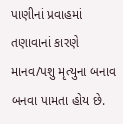પાણીનાં પ્રવાહમાં તણાવાનાં કારણે માનવ/પશુ મૃત્યુના બનાવ બનવા પામતા હોય છે.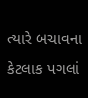ત્યારે બચાવના કેટલાક પગલાં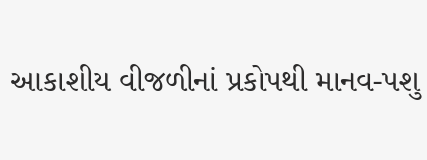આકાશીય વીજળીનાં પ્રકોપથી માનવ-પશુ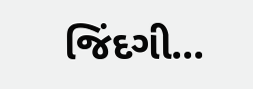જિંદગી...